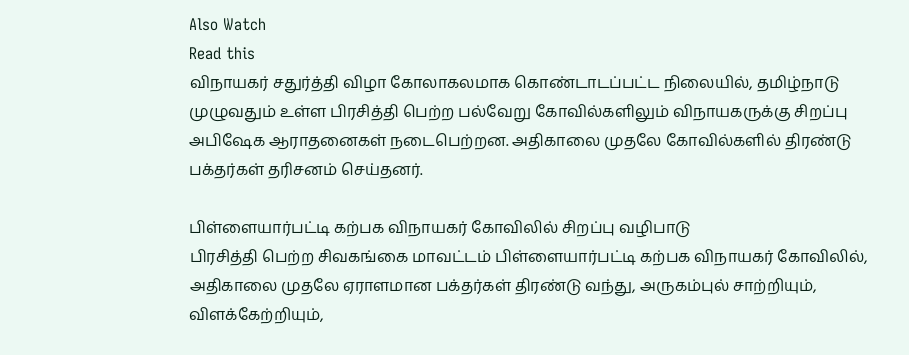Also Watch
Read this
விநாயகர் சதுர்த்தி விழா கோலாகலமாக கொண்டாடப்பட்ட நிலையில், தமிழ்நாடு முழுவதும் உள்ள பிரசித்தி பெற்ற பல்வேறு கோவில்களிலும் விநாயகருக்கு சிறப்பு அபிஷேக ஆராதனைகள் நடைபெற்றன. அதிகாலை முதலே கோவில்களில் திரண்டு பக்தர்கள் தரிசனம் செய்தனர்.

பிள்ளையார்பட்டி கற்பக விநாயகர் கோவிலில் சிறப்பு வழிபாடு
பிரசித்தி பெற்ற சிவகங்கை மாவட்டம் பிள்ளையார்பட்டி கற்பக விநாயகர் கோவிலில், அதிகாலை முதலே ஏராளமான பக்தர்கள் திரண்டு வந்து, அருகம்புல் சாற்றியும், விளக்கேற்றியும்,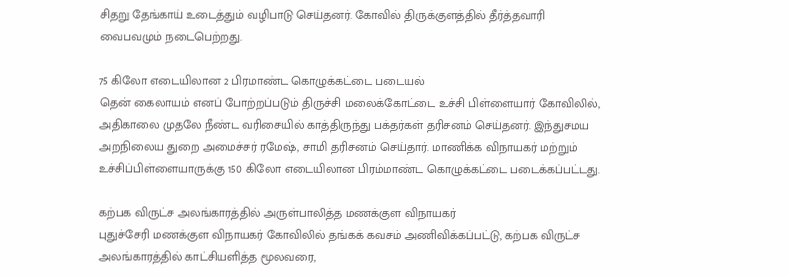சிதறு தேங்காய் உடைத்தும் வழிபாடு செய்தனர். கோவில் திருக்குளத்தில் தீர்த்தவாரி வைபவமும் நடைபெற்றது.

75 கிலோ எடையிலான 2 பிரமாண்ட கொழுக்கட்டை படையல்
தென் கைலாயம் எனப் போற்றப்படும் திருச்சி மலைக்கோட்டை உச்சி பிள்ளையார் கோவிலில், அதிகாலை முதலே நீண்ட வரிசையில் காத்திருந்து பக்தர்கள் தரிசனம் செய்தனர். இந்துசமய அறநிலைய துறை அமைச்சர் ரமேஷ், சாமி தரிசனம் செய்தார். மாணிக்க விநாயகர் மற்றும் உச்சிப்பிள்ளையாருக்கு 150 கிலோ எடையிலான பிரம்மாண்ட கொழுக்கட்டை படைக்கப்பட்டது.

கற்பக விருட்ச அலங்காரத்தில் அருள்பாலித்த மணக்குள விநாயகர்
புதுச்சேரி மணக்குள விநாயகர் கோவிலில் தங்கக் கவசம் அணிவிக்கப்பட்டு, கற்பக விருட்ச அலங்காரத்தில் காட்சியளித்த மூலவரை,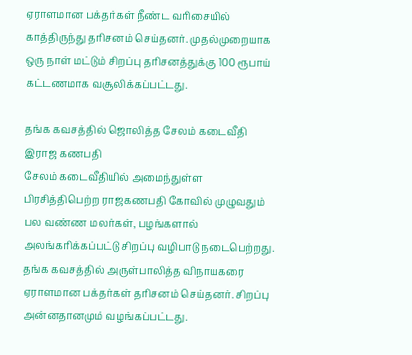ஏராளமான பக்தர்கள் நீண்ட வரிசையில் காத்திருந்து தரிசனம் செய்தனர். முதல்முறையாக ஒரு நாள் மட்டும் சிறப்பு தரிசனத்துக்கு 100 ரூபாய் கட்டணமாக வசூலிக்கப்பட்டது.

தங்க கவசத்தில் ஜொலித்த சேலம் கடைவீதி இராஜ கணபதி
சேலம் கடைவீதியில் அமைந்துள்ள பிரசித்திபெற்ற ராஜகணபதி கோவில் முழுவதும் பல வண்ண மலர்கள், பழங்களால் அலங்கரிக்கப்பட்டு சிறப்பு வழிபாடு நடைபெற்றது. தங்க கவசத்தில் அருள்பாலித்த விநாயகரை ஏராளமான பக்தர்கள் தரிசனம் செய்தனர். சிறப்பு அன்னதானமும் வழங்கப்பட்டது.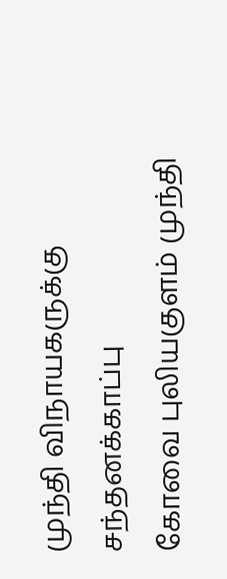முந்தி விநாயகருக்கு சந்தனக்காப்பு
கோவை புலியகுளம் முந்தி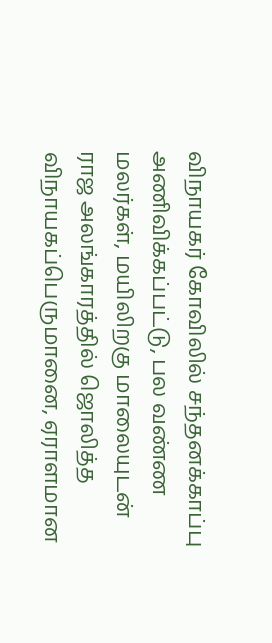விநாயகர் கோவிலில் சந்தனக்காப்பு அணிவிக்கப்பட்டு, பல வண்ண மலர்கள், மயிலிறகு மாலையுடன் ராஜ அலங்காரத்தில் ஜொலித்த விநாயகப்பெருமானை, ஏராளமான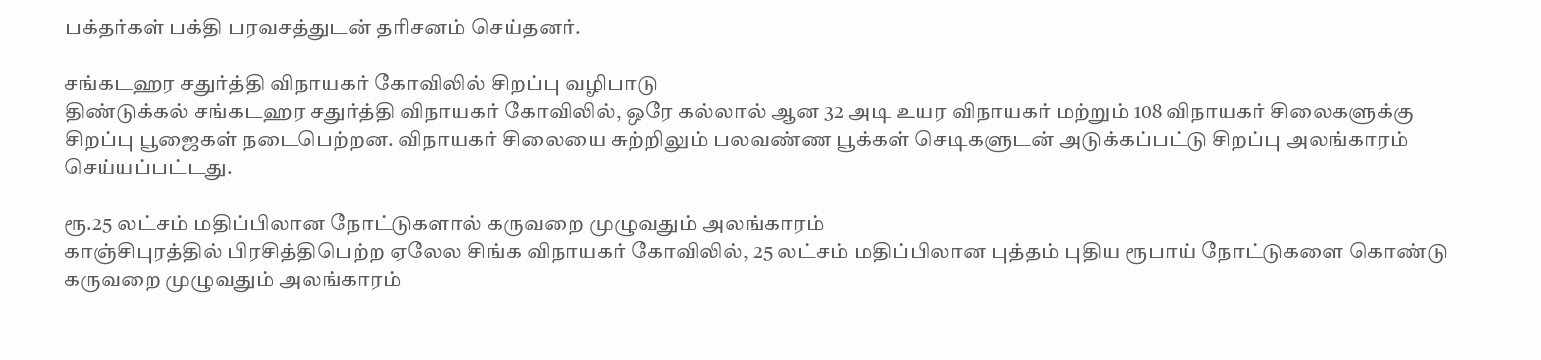பக்தர்கள் பக்தி பரவசத்துடன் தரிசனம் செய்தனர்.

சங்கடஹர சதுர்த்தி விநாயகர் கோவிலில் சிறப்பு வழிபாடு
திண்டுக்கல் சங்கடஹர சதுர்த்தி விநாயகர் கோவிலில், ஒரே கல்லால் ஆன 32 அடி உயர விநாயகர் மற்றும் 108 விநாயகர் சிலைகளுக்கு சிறப்பு பூஜைகள் நடைபெற்றன. விநாயகர் சிலையை சுற்றிலும் பலவண்ண பூக்கள் செடிகளுடன் அடுக்கப்பட்டு சிறப்பு அலங்காரம் செய்யப்பட்டது.

ரூ.25 லட்சம் மதிப்பிலான நோட்டுகளால் கருவறை முழுவதும் அலங்காரம்
காஞ்சிபுரத்தில் பிரசித்திபெற்ற ஏலேல சிங்க விநாயகர் கோவிலில், 25 லட்சம் மதிப்பிலான புத்தம் புதிய ரூபாய் நோட்டுகளை கொண்டு கருவறை முழுவதும் அலங்காரம்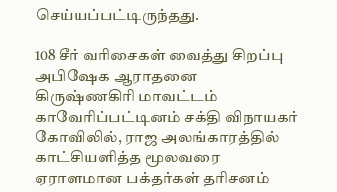செய்யப்பட்டிருந்தது.

108 சீர் வரிசைகள் வைத்து சிறப்பு அபிஷேக ஆராதனை
கிருஷ்ணகிரி மாவட்டம் காவேரிப்பட்டினம் சக்தி விநாயகர் கோவிலில், ராஜ அலங்காரத்தில் காட்சியளித்த மூலவரை ஏராளமான பக்தர்கள் தரிசனம்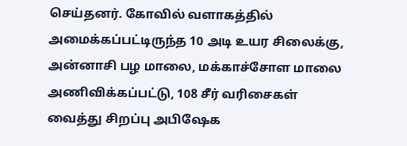செய்தனர். கோவில் வளாகத்தில் அமைக்கப்பட்டிருந்த 10 அடி உயர சிலைக்கு, அன்னாசி பழ மாலை, மக்காச்சோள மாலை அணிவிக்கப்பட்டு, 108 சீர் வரிசைகள் வைத்து சிறப்பு அபிஷேக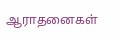ஆராதனைகள்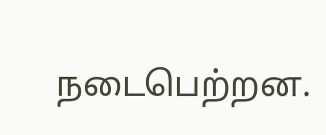நடைபெற்றன.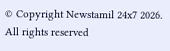© Copyright Newstamil 24x7 2026. All rights reserved